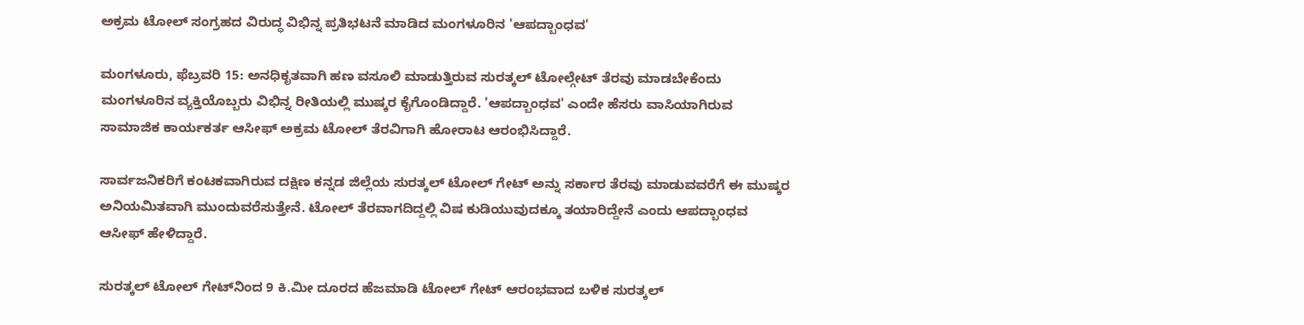ಅಕ್ರಮ ಟೋಲ್ ಸಂಗ್ರಹದ ವಿರುದ್ಧ ವಿಭಿನ್ನ ಪ್ರತಿಭಟನೆ ಮಾಡಿದ ಮಂಗಳೂರಿನ 'ಆಪದ್ಬಾಂಧವ'

ಮಂಗಳೂರು, ಫೆಬ್ರವರಿ 15: ಅನಧಿಕೃತವಾಗಿ ಹಣ ವಸೂಲಿ ಮಾಡುತ್ತಿರುವ ಸುರತ್ಕಲ್ ಟೋಲ್ಗೇಟ್ ತೆರವು ಮಾಡಬೇಕೆಂದು ಮಂಗಳೂರಿನ ವ್ಯಕ್ತಿಯೊಬ್ಬರು ವಿಭಿನ್ನ ರೀತಿಯಲ್ಲಿ ಮುಷ್ಕರ ಕೈಗೊಂಡಿದ್ದಾರೆ. 'ಆಪದ್ಬಾಂಧವ' ಎಂದೇ ಹೆಸರು ವಾಸಿಯಾಗಿರುವ ಸಾಮಾಜಿಕ ಕಾರ್ಯಕರ್ತ ಆಸೀಫ್ ಅಕ್ರಮ ಟೋಲ್ ತೆರವಿಗಾಗಿ ಹೋರಾಟ ಆರಂಭಿಸಿದ್ದಾರೆ.

ಸಾರ್ವಜನಿಕರಿಗೆ ಕಂಟಕವಾಗಿರುವ ದಕ್ಷಿಣ ಕನ್ನಡ ಜಿಲ್ಲೆಯ ಸುರತ್ಕಲ್ ಟೋಲ್ ಗೇಟ್ ಅನ್ನು ಸರ್ಕಾರ ತೆರವು ಮಾಡುವವರೆಗೆ ಈ ಮುಷ್ಕರ ಅನಿಯಮಿತವಾಗಿ ಮುಂದುವರೆಸುತ್ತೇನೆ. ಟೋಲ್ ತೆರವಾಗದಿದ್ದಲ್ಲಿ ವಿಷ ಕುಡಿಯುವುದಕ್ಕೂ ತಯಾರಿದ್ದೇನೆ ಎಂದು ಆಪದ್ಬಾಂಧವ ಆಸೀಫ್ ಹೇಳಿದ್ದಾರೆ.

ಸುರತ್ಕಲ್ ಟೋಲ್ ಗೇಟ್‌ನಿಂದ 9 ಕಿ.ಮೀ ದೂರದ ಹೆಜಮಾಡಿ ಟೋಲ್ ಗೇಟ್ ಆರಂಭವಾದ ಬಳಿಕ ಸುರತ್ಕಲ್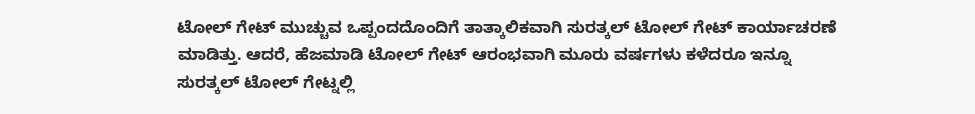ಟೋಲ್ ಗೇಟ್ ಮುಚ್ಚುವ ಒಪ್ಪಂದದೊಂದಿಗೆ ತಾತ್ಕಾಲಿಕವಾಗಿ ಸುರತ್ಕಲ್ ಟೋಲ್ ಗೇಟ್ ಕಾರ್ಯಾಚರಣೆ ಮಾಡಿತ್ತು. ಆದರೆ, ಹೆಜಮಾಡಿ ಟೋಲ್ ಗೇಟ್ ಆರಂಭವಾಗಿ ಮೂರು ವರ್ಷಗಳು ಕಳೆದರೂ ಇನ್ನೂ ಸುರತ್ಕಲ್ ಟೋಲ್ ಗೇಟ್ನಲ್ಲಿ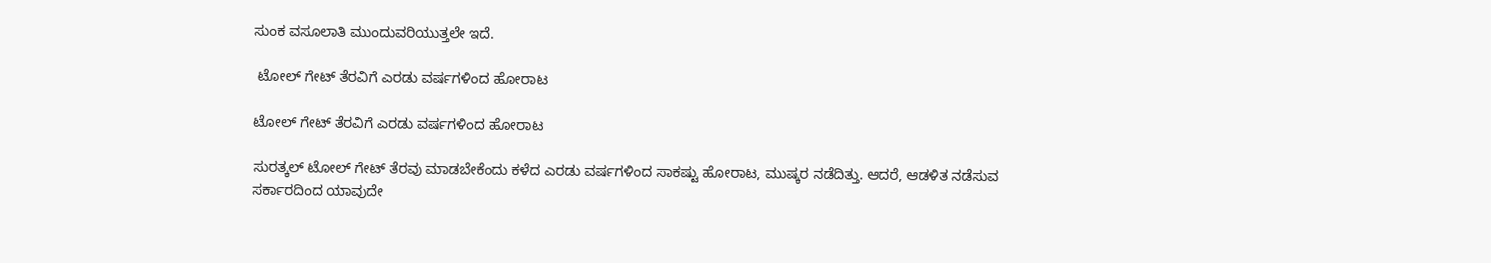ಸುಂಕ ವಸೂಲಾತಿ ಮುಂದುವರಿಯುತ್ತಲೇ ಇದೆ.

 ಟೋಲ್ ಗೇಟ್ ತೆರವಿಗೆ ಎರಡು ವರ್ಷಗಳಿಂದ ಹೋರಾಟ

ಟೋಲ್ ಗೇಟ್ ತೆರವಿಗೆ ಎರಡು ವರ್ಷಗಳಿಂದ ಹೋರಾಟ

ಸುರತ್ಕಲ್ ಟೋಲ್ ಗೇಟ್ ತೆರವು ಮಾಡಬೇಕೆಂದು ಕಳೆದ ಎರಡು ವರ್ಷಗಳಿಂದ ಸಾಕಷ್ಟು ಹೋರಾಟ, ಮುಷ್ಕರ ನಡೆದಿತ್ತು. ಆದರೆ, ಆಡಳಿತ ನಡೆಸುವ ಸರ್ಕಾರದಿಂದ ಯಾವುದೇ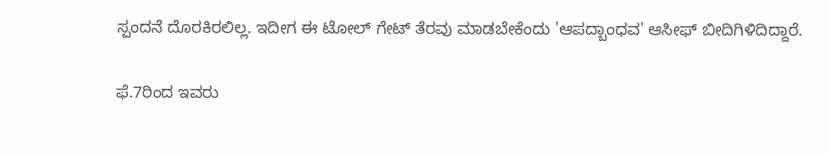ಸ್ಪಂದನೆ ದೊರಕಿರಲಿಲ್ಲ. ಇದೀಗ ಈ ಟೋಲ್ ಗೇಟ್ ತೆರವು ಮಾಡಬೇಕೆಂದು 'ಆಪದ್ಬಾಂಧವ' ಆಸೀಫ್ ಬೀದಿಗಿಳಿದಿದ್ದಾರೆ.

ಫೆ.7ರಿಂದ ಇವರು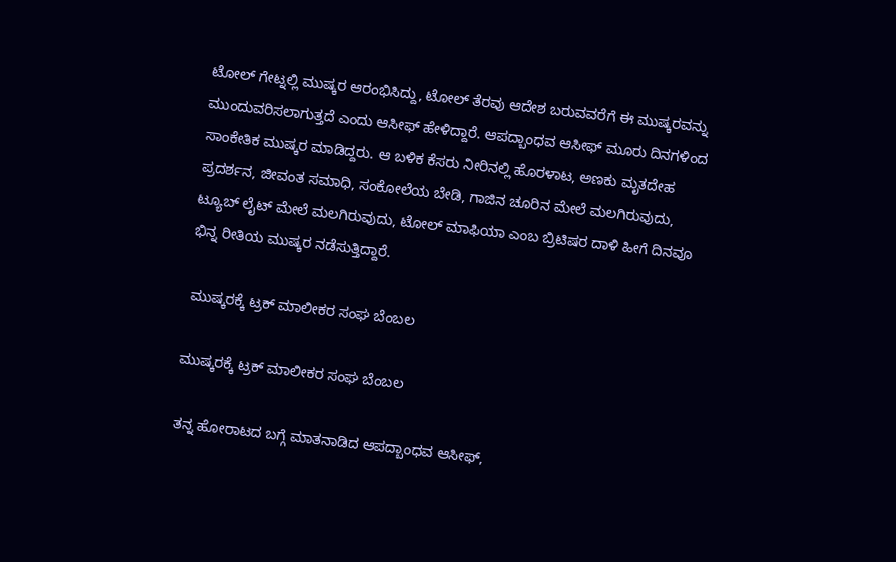ಟೋಲ್ ಗೇಟ್ನಲ್ಲಿ ಮುಷ್ಕರ ಆರಂಭಿಸಿದ್ದು, ಟೋಲ್ ತೆರವು ಆದೇಶ ಬರುವವರೆಗೆ ಈ ಮುಷ್ಕರವನ್ನು ಮುಂದುವರಿಸಲಾಗುತ್ತದೆ ಎಂದು ಆಸೀಫ್ ಹೇಳಿದ್ದಾರೆ. ಆಪದ್ಬಾಂಧವ ಆಸೀಫ್ ಮೂರು ದಿನಗಳಿಂದ ಸಾಂಕೇತಿಕ ಮುಷ್ಕರ ಮಾಡಿದ್ದರು. ಆ ಬಳಿಕ ಕೆಸರು ನೀರಿನಲ್ಲಿ ಹೊರಳಾಟ, ಅಣಕು ಮೃತದೇಹ ಪ್ರದರ್ಶನ, ಜೀವಂತ ಸಮಾಧಿ, ಸಂಕೋಲೆಯ ಬೇಡಿ, ಗಾಜಿನ ಚೂರಿನ ಮೇಲೆ ಮಲಗಿರುವುದು, ಟ್ಯೂಬ್ ಲೈಟ್ ಮೇಲೆ ಮಲಗಿರುವುದು, ಟೋಲ್ ಮಾಫಿಯಾ ಎಂಬ ಬ್ರಿಟಿಷರ ದಾಳಿ ಹೀಗೆ ದಿನವೂ ಭಿನ್ನ ರೀತಿಯ ಮುಷ್ಕರ ನಡೆಸುತ್ತಿದ್ದಾರೆ.

 ಮುಷ್ಕರಕ್ಕೆ ಟ್ರಕ್ ಮಾಲೀಕರ ಸಂಘ ಬೆಂಬಲ

ಮುಷ್ಕರಕ್ಕೆ ಟ್ರಕ್ ಮಾಲೀಕರ ಸಂಘ ಬೆಂಬಲ

ತನ್ನ ಹೋರಾಟದ ಬಗ್ಗೆ ಮಾತನಾಡಿದ ಆಪದ್ಬಾಂಧವ ಆಸೀಫ್,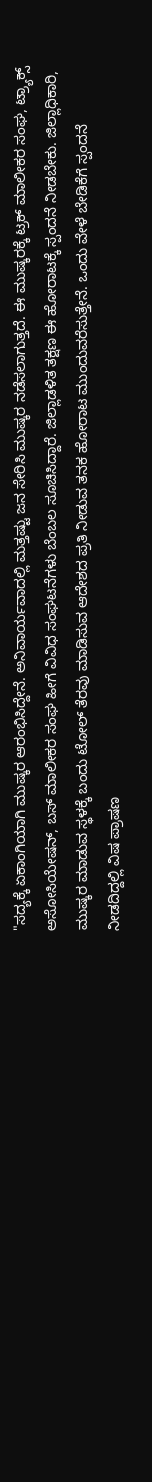"ಸದ್ಯಕ್ಕೆ ಏಕಾಂಗಿಯಾಗಿ ಮುಷ್ಕರ ಆರಂಭಿಸಿದ್ದೇನೆ. ಅನಿವಾರ್ಯವಾದಲ್ಲಿ ಮತ್ತಷ್ಟು ಜನ ಸೇರಿಸಿ ಮುಷ್ಕರ ನಡೆಸಲಾಗುತ್ತದೆ. ಈ ಮುಷ್ಕರಕ್ಕೆ ಟ್ರಕ್ ಮಾಲೀಕರ ಸಂಘ, ಟ್ರ್ಯಾಕ್ಸ್ ಅಸೋಸಿಯೇಷನ್, ಬಸ್ ಮಾಲೀಕರ ಸಂಘ ಹೀಗೆ ವಿವಿಧ ಸಂಘಟನೆಗಳು ಬೆಂಬಲ ಸೂಚಿಸಿದ್ದಾರೆ. ಜಿಲ್ಲಾಡಳಿತ ತಕ್ಷಣ ಈ ಹೋರಾಟಕ್ಕೆ ಸ್ಪಂದನೆ ನೀಡಬೇಕು. ಜಿಲ್ಲಾಧಿಕಾರಿ, ಮುಷ್ಕರ ಮಾಡುವ ಸ್ಥಳಕ್ಕೆ ಬಂದು ಟೋಲ್ ತೆರವು ಮಾಡಿಸುವ ಆದೇಶದ ಪ್ರತಿ ನೀಡುವ ತನಕ ಹೋರಾಟ ಮುಂದುವರೆಸುತ್ತೇನೆ. ಒಂದು ವೇಳೆ ಬೇಡಿಕೆಗೆ ಸ್ಪಂದನೆ ನೀಡದಿದ್ದಲ್ಲಿ ವಿಷ ಪ್ರಾಷಣ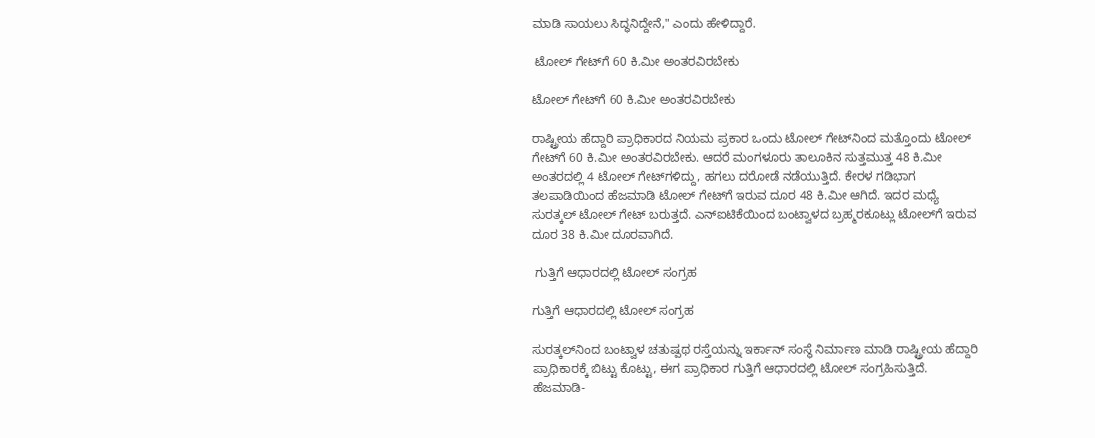ಮಾಡಿ ಸಾಯಲು ಸಿದ್ಧನಿದ್ದೇನೆ," ಎಂದು ಹೇಳಿದ್ದಾರೆ.

 ಟೋಲ್ ಗೇಟ್‌ಗೆ 60 ಕಿ.ಮೀ ಅಂತರವಿರಬೇಕು

ಟೋಲ್ ಗೇಟ್‌ಗೆ 60 ಕಿ.ಮೀ ಅಂತರವಿರಬೇಕು

ರಾಷ್ಟ್ರೀಯ ಹೆದ್ದಾರಿ ಪ್ರಾಧಿಕಾರದ ನಿಯಮ ಪ್ರಕಾರ ಒಂದು ಟೋಲ್ ಗೇಟ್‌ನಿಂದ ಮತ್ತೊಂದು ಟೋಲ್ ಗೇಟ್‌ಗೆ 60 ಕಿ.ಮೀ ಅಂತರವಿರಬೇಕು. ಆದರೆ ಮಂಗಳೂರು ತಾಲೂಕಿನ ಸುತ್ತಮುತ್ತ 48 ಕಿ.ಮೀ ಅಂತರದಲ್ಲಿ 4 ಟೋಲ್ ಗೇಟ್‌ಗಳಿದ್ದು, ಹಗಲು ದರೋಡೆ ನಡೆಯುತ್ತಿದೆ. ಕೇರಳ ಗಡಿಭಾಗ ತಲಪಾಡಿಯಿಂದ ಹೆಜಮಾಡಿ ಟೋಲ್ ಗೇಟ್‌ಗೆ ಇರುವ ದೂರ 48 ಕಿ.ಮೀ ಆಗಿದೆ. ಇದರ ಮಧ್ಯೆ ಸುರತ್ಕಲ್ ಟೋಲ್ ಗೇಟ್ ಬರುತ್ತದೆ. ಎನ್ಐಟಿಕೆಯಿಂದ ಬಂಟ್ವಾಳದ ಬ್ರಹ್ಮರಕೂಟ್ಲು ಟೋಲ್‌ಗೆ ಇರುವ ದೂರ 38 ಕಿ.ಮೀ ದೂರವಾಗಿದೆ.

 ಗುತ್ತಿಗೆ ಆಧಾರದಲ್ಲಿ ಟೋಲ್ ಸಂಗ್ರಹ

ಗುತ್ತಿಗೆ ಆಧಾರದಲ್ಲಿ ಟೋಲ್ ಸಂಗ್ರಹ

ಸುರತ್ಕಲ್‌ನಿಂದ ಬಂಟ್ವಾಳ ಚತುಷ್ಪಥ ರಸ್ತೆಯನ್ನು ಇರ್ಕಾನ್ ಸಂಸ್ಥೆ ನಿರ್ಮಾಣ ಮಾಡಿ ರಾಷ್ಟ್ರೀಯ ಹೆದ್ದಾರಿ ಪ್ರಾಧಿಕಾರಕ್ಕೆ ಬಿಟ್ಟು ಕೊಟ್ಟು, ಈಗ ಪ್ರಾಧಿಕಾರ ಗುತ್ತಿಗೆ ಆಧಾರದಲ್ಲಿ ಟೋಲ್ ಸಂಗ್ರಹಿಸುತ್ತಿದೆ. ಹೆಜಮಾಡಿ-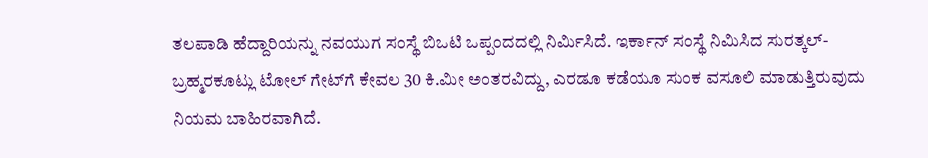ತಲಪಾಡಿ ಹೆದ್ದಾರಿಯನ್ನು ನವಯುಗ ಸಂಸ್ಥೆ ಬಿಒಟಿ ಒಪ್ಪಂದದಲ್ಲಿ ನಿರ್ಮಿಸಿದೆ. ಇರ್ಕಾನ್ ಸಂಸ್ಥೆ ನಿಮಿಸಿದ ಸುರತ್ಕಲ್- ಬ್ರಹ್ಮರಕೂಟ್ಲು ಟೋಲ್ ಗೇಟ್‌ಗೆ ಕೇವಲ 30 ಕಿ.ಮೀ ಅಂತರವಿದ್ದು, ಎರಡೂ ಕಡೆಯೂ ಸುಂಕ ವಸೂಲಿ ಮಾಡುತ್ತಿರುವುದು ನಿಯಮ ಬಾಹಿರವಾಗಿದೆ.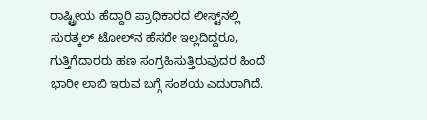ರಾಷ್ಟ್ರೀಯ ಹೆದ್ದಾರಿ ಪ್ರಾಧಿಕಾರದ ಲೀಸ್ಟ್‌ನಲ್ಲಿ ಸುರತ್ಕಲ್ ಟೋಲ್‌ನ ಹೆಸರೇ ಇಲ್ಲದಿದ್ದರೂ, ಗುತ್ತಿಗೆದಾರರು ಹಣ ಸಂಗ್ರಹಿಸುತ್ತಿರುವುದರ ಹಿಂದೆ ಭಾರೀ ಲಾಬಿ ಇರುವ ಬಗ್ಗೆ ಸಂಶಯ ಎದುರಾಗಿದೆ.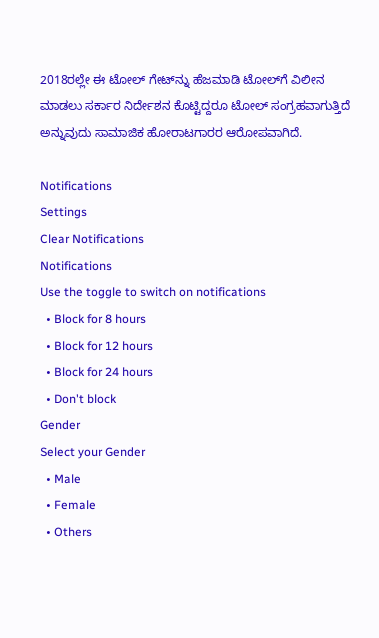2018ರಲ್ಲೇ ಈ ಟೋಲ್ ಗೇಟ್‌ನ್ನು ಹೆಜಮಾಡಿ ಟೋಲ್‌ಗೆ ವಿಲೀನ ಮಾಡಲು ಸರ್ಕಾರ ನಿರ್ದೇಶನ ಕೊಟ್ಟಿದ್ದರೂ ಟೋಲ್ ಸಂಗ್ರಹವಾಗುತ್ತಿದೆ ಅನ್ನುವುದು ಸಾಮಾಜಿಕ ಹೋರಾಟಗಾರರ ಆರೋಪವಾಗಿದೆ.

Notifications
Settings
Clear Notifications
Notifications
Use the toggle to switch on notifications
  • Block for 8 hours
  • Block for 12 hours
  • Block for 24 hours
  • Don't block
Gender
Select your Gender
  • Male
  • Female
  • Others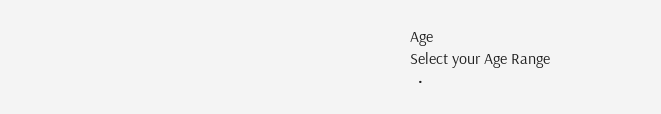Age
Select your Age Range
  •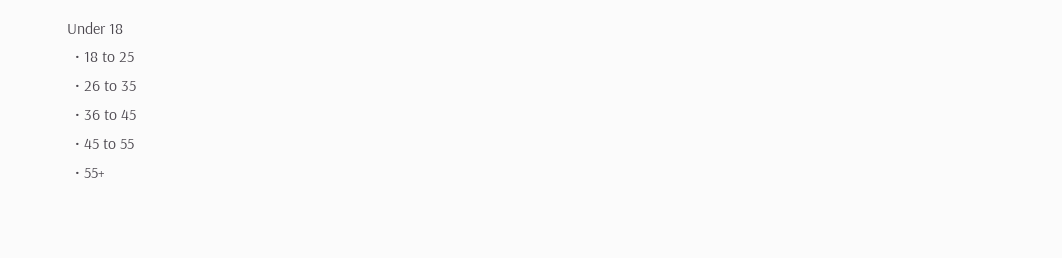Under 18
  • 18 to 25
  • 26 to 35
  • 36 to 45
  • 45 to 55
  • 55+